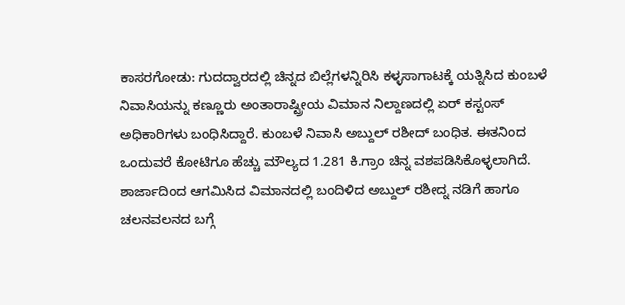ಕಾಸರಗೋಡು: ಗುದದ್ವಾರದಲ್ಲಿ ಚಿನ್ನದ ಬಿಲ್ಲೆಗಳನ್ನಿರಿಸಿ ಕಳ್ಳಸಾಗಾಟಕ್ಕೆ ಯತ್ನಿಸಿದ ಕುಂಬಳೆ ನಿವಾಸಿಯನ್ನು ಕಣ್ಣೂರು ಅಂತಾರಾಷ್ಟ್ರೀಯ ವಿಮಾನ ನಿಲ್ದಾಣದಲ್ಲಿ ಏರ್ ಕಸ್ಟಂಸ್ ಅಧಿಕಾರಿಗಳು ಬಂಧಿಸಿದ್ದಾರೆ. ಕುಂಬಳೆ ನಿವಾಸಿ ಅಬ್ದುಲ್ ರಶೀದ್ ಬಂಧಿತ. ಈತನಿಂದ ಒಂದುವರೆ ಕೋಟಿಗೂ ಹೆಚ್ಚು ಮೌಲ್ಯದ 1.281 ಕಿ.ಗ್ರಾಂ ಚಿನ್ನ ವಶಪಡಿಸಿಕೊಳ್ಳಲಾಗಿದೆ. ಶಾರ್ಜಾದಿಂದ ಆಗಮಿಸಿದ ವಿಮಾನದಲ್ಲಿ ಬಂದಿಳಿದ ಅಬ್ದುಲ್ ರಶೀದ್ನ ನಡಿಗೆ ಹಾಗೂ ಚಲನವಲನದ ಬಗ್ಗೆ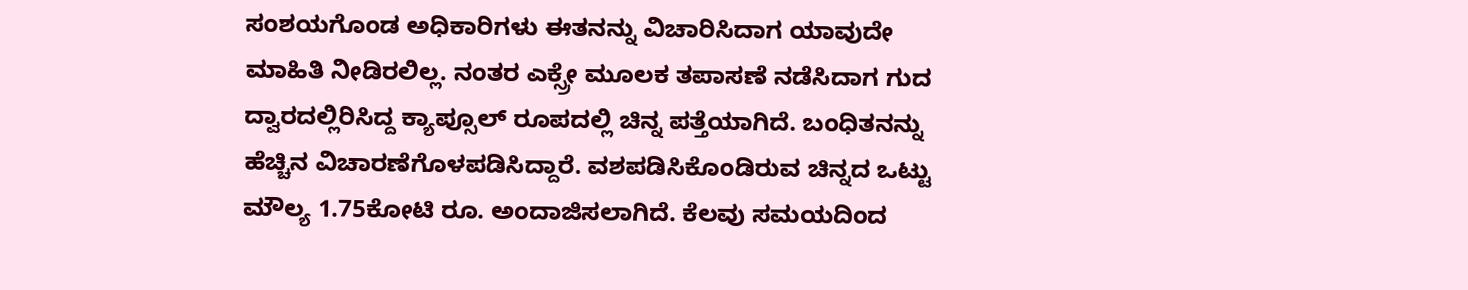ಸಂಶಯಗೊಂಡ ಅಧಿಕಾರಿಗಳು ಈತನನ್ನು ವಿಚಾರಿಸಿದಾಗ ಯಾವುದೇ ಮಾಹಿತಿ ನೀಡಿರಲಿಲ್ಲ. ನಂತರ ಎಕ್ಸ್ರೇ ಮೂಲಕ ತಪಾಸಣೆ ನಡೆಸಿದಾಗ ಗುದ ದ್ವಾರದಲ್ಲಿರಿಸಿದ್ದ ಕ್ಯಾಪ್ಸೂಲ್ ರೂಪದಲ್ಲಿ ಚಿನ್ನ ಪತ್ತೆಯಾಗಿದೆ. ಬಂಧಿತನನ್ನು ಹೆಚ್ಚಿನ ವಿಚಾರಣೆಗೊಳಪಡಿಸಿದ್ದಾರೆ. ವಶಪಡಿಸಿಕೊಂಡಿರುವ ಚಿನ್ನದ ಒಟ್ಟು ಮೌಲ್ಯ 1.75ಕೋಟಿ ರೂ. ಅಂದಾಜಿಸಲಾಗಿದೆ. ಕೆಲವು ಸಮಯದಿಂದ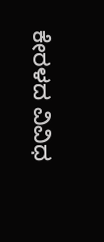ಕೇರಳದ ವಿವಿಧ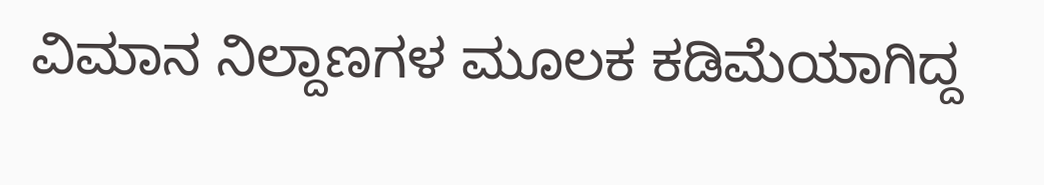ವಿಮಾನ ನಿಲ್ದಾಣಗಳ ಮೂಲಕ ಕಡಿಮೆಯಾಗಿದ್ದ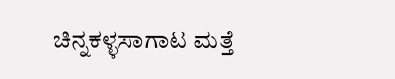ಚಿನ್ನಕಳ್ಳಸಾಗಾಟ ಮತ್ತೆ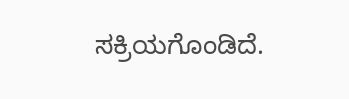ಸಕ್ರಿಯಗೊಂಡಿದೆ.